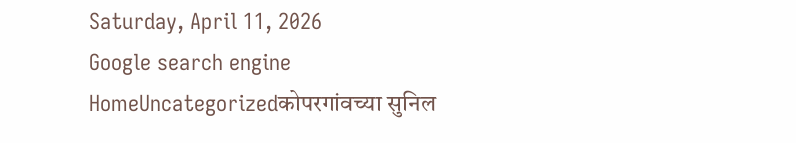Saturday, April 11, 2026
Google search engine
HomeUncategorizedकोपरगांवच्या सुनिल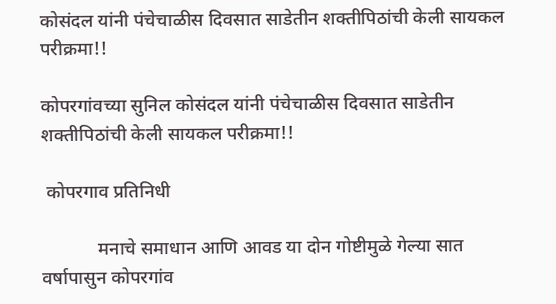कोसंदल यांनी पंचेचाळीस दिवसात साडेतीन शक्तीपिठांची केली सायकल परीक्रमा!!

कोपरगांवच्या सुनिल कोसंदल यांनी पंचेचाळीस दिवसात साडेतीन शक्तीपिठांची केली सायकल परीक्रमा!!

 कोपरगाव प्रतिनिधी

            मनाचे समाधान आणि आवड या दोन गोष्टीमुळे गेल्या सात वर्षापासुन कोपरगांव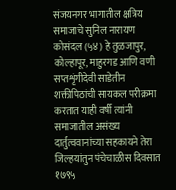संजयनगर भागातील क्षत्रिय समाजाचे सुनिल नारायण कोसंदल (५४) हे तुळजापुर, कोल्हापूर, माहुरगड आणि वणी सप्तशृंगीदेवी साडेतीन शक्तीपिठांची सायकल परीक्रमा करतात याही वर्षी त्यांनी समाजातील असंख्य दार्तुत्ववानांच्या सहकायने तेरा जिल्हयांतुन पंचेचाळीस दिवसात १७९५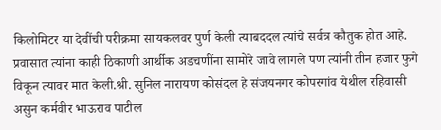किलोमिटर या देवींची परीक्रमा सायकलवर पुर्ण केली त्याबददल त्यांचे सर्वत्र कौतुक होत आहे. प्रवासात त्यांना काही ठिकाणी आर्थीक अडचणींना सामोरे जावे लागले पण त्यांनी तीन हजार फुगे विकून त्यावर मात केली.श्री. सुनिल नारायण कोसंदल हे संजयनगर कोपरगांव येथील रहिवासी असुन कर्मवीर भाऊराव पाटील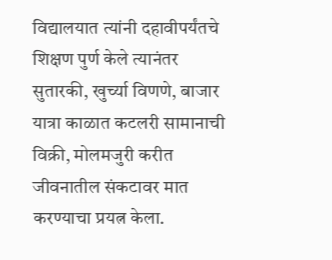विद्यालयात त्यांनी दहावीपर्यंतचे शिक्षण पुर्ण केले त्यानंतर सुतारकी, खुर्च्या विणणे, बाजार यात्रा काळात कटलरी सामानाची विक्री, मोलमजुरी करीत जीवनातील संकटावर मात करण्याचा प्रयत्न केला.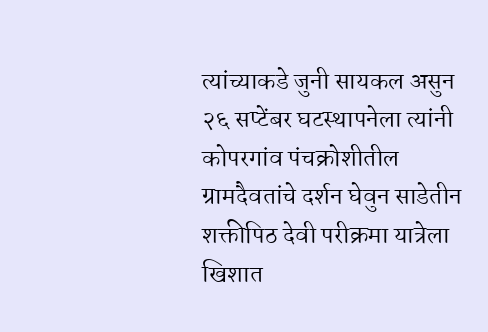त्यांच्याकडे जुनी सायकल असुन २६ सप्टेंबर घटस्थापनेला त्यांनी कोपरगांव पंचक्रोशीतील ग्रामदैवतांचे दर्शन घेवुन साडेतीन शक्तीपिठ देवी परीक्रमा यात्रेला खिशात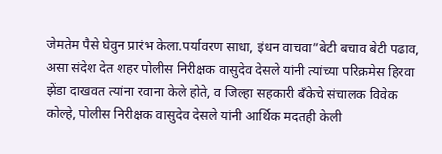जेमतेम पैसे घेवुन प्रारंभ केला.पर्यावरण साधा, इंधन वाचवा”बेटी बचाव बेटी पढाव, असा संदेश देत शहर पोलीस निरीक्षक वासुदेव देसले यांनी त्यांच्या परिक्रमेस हिरवा झेंडा दाखवत त्यांना रवाना केले होते, व जिल्हा सहकारी बँकेचे संचालक विवेक कोल्हे, पोलीस निरीक्षक वासुदेव देसले यांनी आर्थिक मदतही केली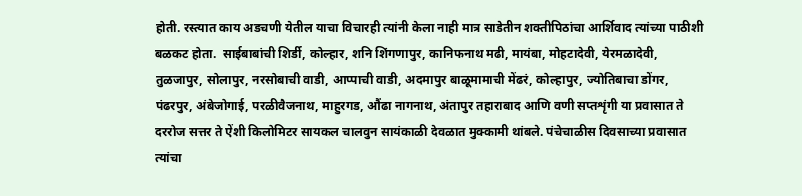होती. रस्त्यात काय अडचणी येतील याचा विचारही त्यांनी केला नाही मात्र साडेतीन शक्तीपिठांचा आर्शिवाद त्यांच्या पाठीशी बळकट होता.  साईबाबांची शिर्डी, कोल्हार, शनि शिंगणापुर, कानिफनाथ मढी, मायंबा, मोहटादेवी, येरमळादेवी, तुळजापुर, सोलापुर, नरसोबाची वाडी, आप्पाची वाडी, अदमापुर बाळूमामाची मेंढरं, कोल्हापुर, ज्योतिबाचा डोंगर, पंढरपुर, अंबेजोगाई, परळीवैजनाथ, माहुरगड, औंढा नागनाथ, अंतापुर तहाराबाद आणि वणी सप्तशृंगी या प्रवासात ते दररोज सत्तर ते ऐंशी किलोमिटर सायकल चालवुन सायंकाळी देवळात मुक्कामी थांबले. पंचेचाळीस दिवसाच्या प्रवासात त्यांचा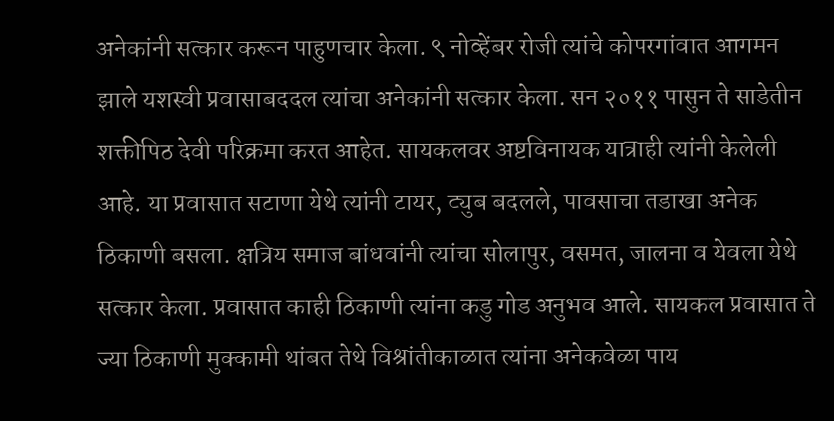अनेकांनी सत्कार करून पाहुणचार केला. ९ नोव्हेंबर रोजी त्यांचे कोपरगांवात आगमन झाले यशस्वी प्रवासाबददल त्यांचा अनेकांनी सत्कार केला. सन २०११ पासुन ते साडेतीन शक्तीपिठ देवी परिक्रमा करत आहेत. सायकलवर अष्टविनायक यात्राही त्यांनी केलेली आहे. या प्रवासात सटाणा येथे त्यांनी टायर, ट्युब बदलले, पावसाचा तडाखा अनेक ठिकाणी बसला. क्षत्रिय समाज बांधवांनी त्यांचा सोलापुर, वसमत, जालना व येवला येथे सत्कार केला. प्रवासात काही ठिकाणी त्यांना कडु गोड अनुभव आले. सायकल प्रवासात ते ज्या ठिकाणी मुक्कामी थांबत तेथे विश्रांतीकाळात त्यांना अनेकवेळा पाय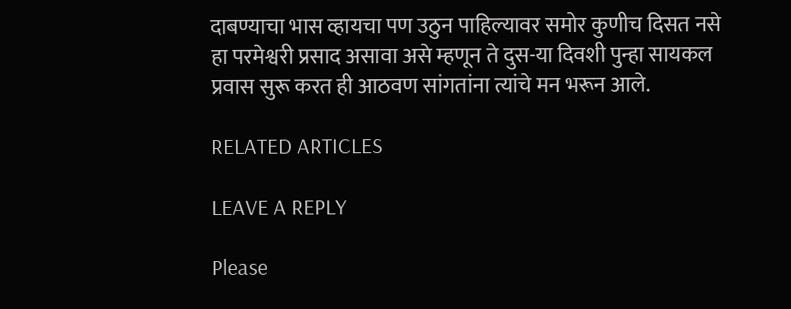दाबण्याचा भास व्हायचा पण उठुन पाहिल्यावर समोर कुणीच दिसत नसे हा परमेश्वरी प्रसाद असावा असे म्हणून ते दुस-या दिवशी पुन्हा सायकल प्रवास सुरू करत ही आठवण सांगतांना त्यांचे मन भरून आले.

RELATED ARTICLES

LEAVE A REPLY

Please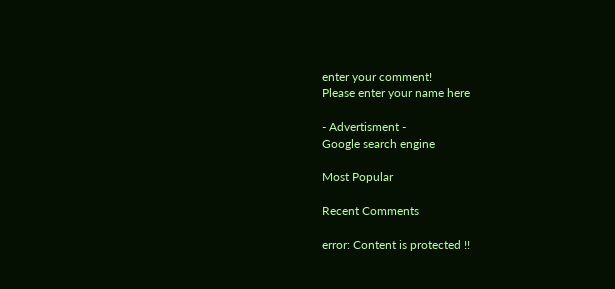enter your comment!
Please enter your name here

- Advertisment -
Google search engine

Most Popular

Recent Comments

error: Content is protected !!